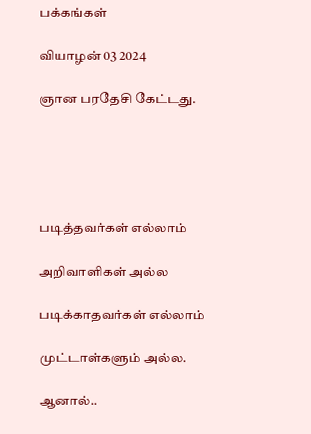பக்கங்கள்

வியாழன் 03 2024

ஞான பரதேசி கேட்டது.





படித்தவர்கள் எல்லாம்

அறிவாளிகள் அல்ல

படிக்காதவர்கள் எல்லாம்

முட்டாள்களும் அல்ல.

ஆனால்..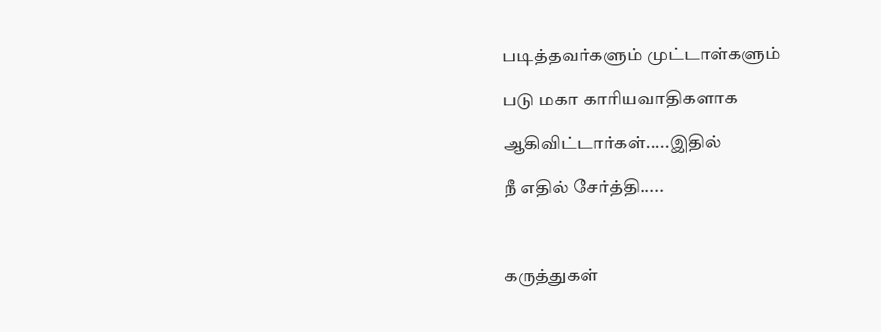படித்தவர்களும் முட்டாள்களும்

படு மகா காரியவாதிகளாக

ஆகிவிட்டார்கள்.....இதில்

நீ எதில் சேர்த்தி.....



கருத்துகள்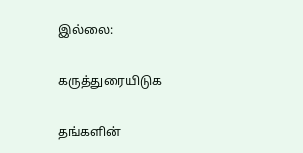இல்லை:

கருத்துரையிடுக

தங்களின்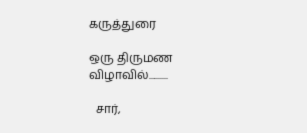கருத்துரை

ஒரு திருமண விழாவில்..........

  சார்,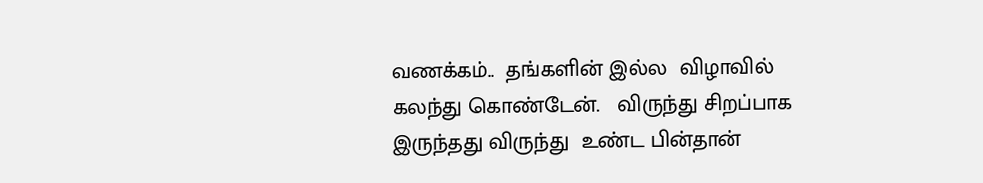வணக்கம்..  தங்களின் இல்ல  விழாவில் கலந்து கொண்டேன்.   விருந்து சிறப்பாக இருந்தது விருந்து  உண்ட பின்தான்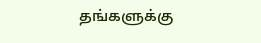தங்களுக்கு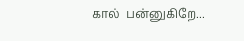கால்  பன்னுகிறே...